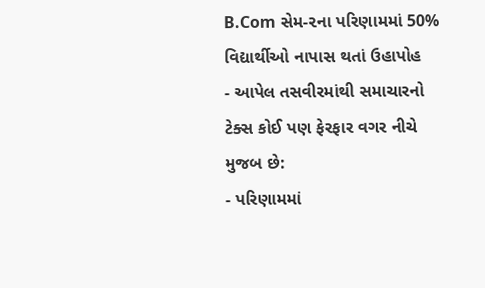B.Com સેમ-૨ના પરિણામમાં 50% વિદ્યાર્થીઓ નાપાસ થતાં ઉહાપોહ
- આપેલ તસવીરમાંથી સમાચારનો ટેક્સ કોઈ પણ ફેરફાર વગર નીચે મુજબ છે:
- પરિણામમાં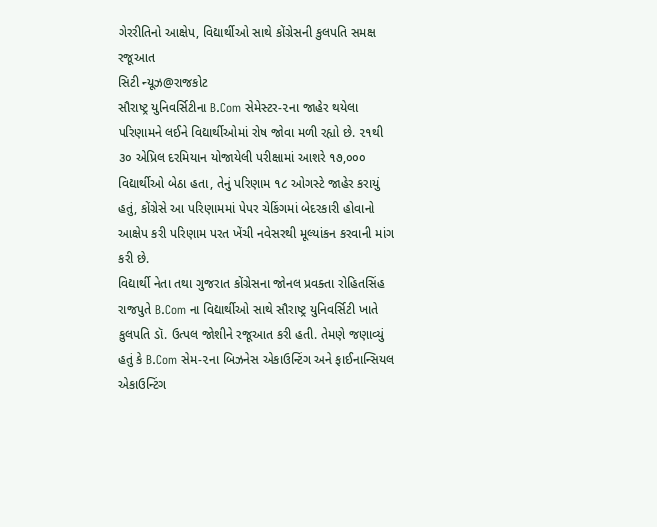ગેરરીતિનો આક્ષેપ, વિદ્યાર્થીઓ સાથે કોંગ્રેસની કુલપતિ સમક્ષ રજૂઆત
સિટી ન્યૂઝ@રાજકોટ
સૌરાષ્ટ્ર યુનિવર્સિટીના B.Com સેમેસ્ટર-૨ના જાહેર થયેલા પરિણામને લઈને વિદ્યાર્થીઓમાં રોષ જોવા મળી રહ્યો છે. ૨૧થી ૩૦ એપ્રિલ દરમિયાન યોજાયેલી પરીક્ષામાં આશરે ૧૭,૦૦૦ વિદ્યાર્થીઓ બેઠા હતા, તેનું પરિણામ ૧૮ ઓગસ્ટે જાહેર કરાયું હતું, કોંગ્રેસે આ પરિણામમાં પેપર ચેકિંગમાં બેદરકારી હોવાનો આક્ષેપ કરી પરિણામ પરત ખેંચી નવેસરથી મૂલ્યાંકન કરવાની માંગ કરી છે.
વિદ્યાર્થી નેતા તથા ગુજરાત કોંગ્રેસના જોનલ પ્રવક્તા રોહિતસિંહ રાજપુતે B.Com ના વિદ્યાર્થીઓ સાથે સૌરાષ્ટ્ર યુનિવર્સિટી ખાતે કુલપતિ ડૉ. ઉત્પલ જોશીને રજૂઆત કરી હતી. તેમણે જણાવ્યું હતું કે B.Com સેમ-૨ના બિઝનેસ એકાઉન્ટિંગ અને ફાઈનાન્સિયલ એકાઉન્ટિંગ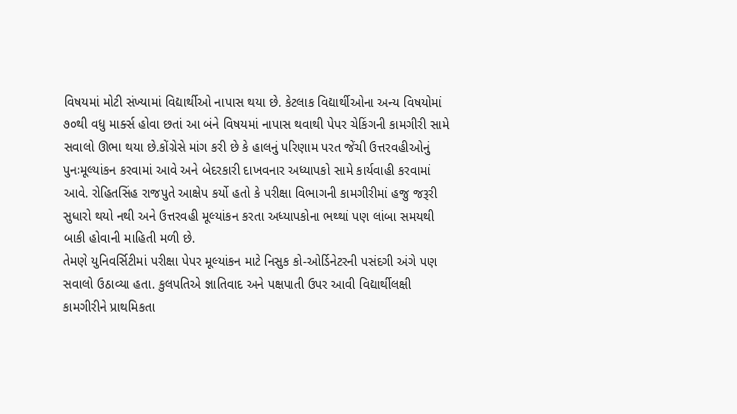વિષયમાં મોટી સંખ્યામાં વિદ્યાર્થીઓ નાપાસ થયા છે. કેટલાક વિદ્યાર્થીઓના અન્ય વિષયોમાં ૭૦થી વધુ માર્ક્સ હોવા છતાં આ બંને વિષયમાં નાપાસ થવાથી પેપર ચેકિંગની કામગીરી સામે સવાલો ઊભા થયા છે.કોંગ્રેસે માંગ કરી છે કે હાલનું પરિણામ પરત જેંચી ઉત્તરવહીઓનું પુનઃમૂલ્યાંકન કરવામાં આવે અને બેદરકારી દાખવનાર અધ્યાપકો સામે કાર્યવાહી કરવામાં આવે. રોહિતસિંહ રાજપુતે આક્ષેપ કર્યો હતો કે પરીક્ષા વિભાગની કામગીરીમાં હજુ જરૂરી સુધારો થયો નથી અને ઉત્તરવહી મૂલ્યાંકન કરતા અધ્યાપકોના ભથ્થાં પણ લાંબા સમયથી બાકી હોવાની માહિતી મળી છે.
તેમણે યુનિવર્સિટીમાં પરીક્ષા પેપર મૂલ્યાંકન માટે નિસુક કો-ઓર્ડિનેટરની પસંદગી અંગે પણ સવાલો ઉઠાવ્યા હતા. કુલપતિએ જ્ઞાતિવાદ અને પક્ષપાતી ઉપર આવી વિદ્યાર્થીલક્ષી કામગીરીને પ્રાથમિકતા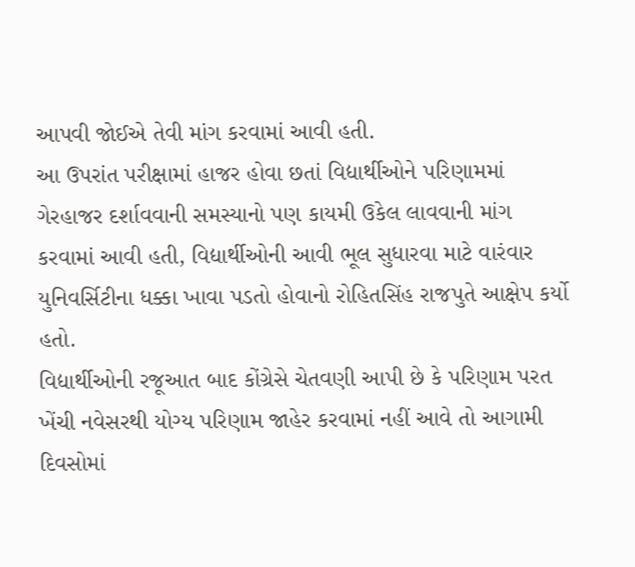આપવી જોઈએ તેવી માંગ કરવામાં આવી હતી.
આ ઉપરાંત પરીક્ષામાં હાજર હોવા છતાં વિદ્યાર્થીઓને પરિણામમાં ગેરહાજર દર્શાવવાની સમસ્યાનો પણ કાયમી ઉકેલ લાવવાની માંગ કરવામાં આવી હતી, વિદ્યાર્થીઓની આવી ભૂલ સુધારવા માટે વારંવાર યુનિવર્સિટીના ધક્કા ખાવા પડતો હોવાનો રોહિતસિંહ રાજપુતે આક્ષેપ કર્યો હતો.
વિદ્યાર્થીઓની રજૂઆત બાદ કોંગ્રેસે ચેતવણી આપી છે કે પરિણામ પરત ખેંચી નવેસરથી યોગ્ય પરિણામ જાહેર કરવામાં નહીં આવે તો આગામી દિવસોમાં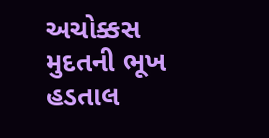અચોક્કસ મુદતની ભૂખ હડતાલ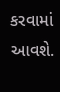કરવામાં આવશે.